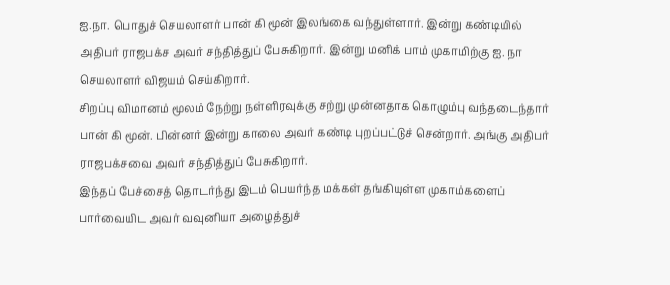ஐ.நா. பொதுச் செயலாளர் பான் கி மூன் இலங்கை வந்துள்ளார். இன்று கண்டியில் அதிபர் ராஜபக்ச அவர் சந்தித்துப் பேசுகிறார். இன்று மனிக் பாம் முகாமிற்கு ஐ. நா செயலாளர் விஜயம் செய்கிறார்.
சிறப்பு விமானம் மூலம் நேற்று நள்ளிரவுக்கு சற்று முன்னதாக கொழும்பு வந்தடைந்தார் பான் கி மூன். பின்னர் இன்று காலை அவர் கண்டி புறப்பட்டுச் சென்றார். அங்கு அதிபர் ராஜபக்சவை அவர் சந்தித்துப் பேசுகிறார்.
இந்தப் பேச்சைத் தொடர்ந்து இடம் பெயர்ந்த மக்கள் தங்கியுள்ள முகாம்களைப் பார்வையிட அவர் வவுனியா அழைத்துச்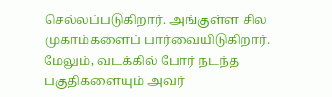செல்லப்படுகிறார். அங்குள்ள சில முகாம்களைப் பார்வையிடுகிறார்.
மேலும், வடக்கில் போர் நடந்த பகுதிகளையும் அவர்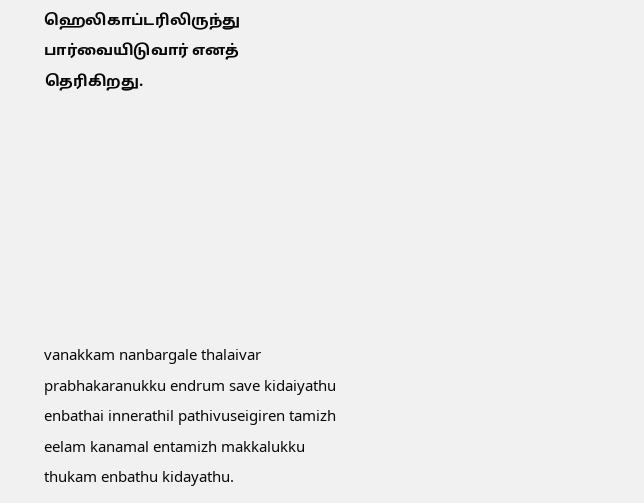ஹெலிகாப்டரிலிருந்து பார்வையிடுவார் எனத் தெரிகிறது.








vanakkam nanbargale thalaivar prabhakaranukku endrum save kidaiyathu enbathai innerathil pathivuseigiren tamizh eelam kanamal entamizh makkalukku thukam enbathu kidayathu.